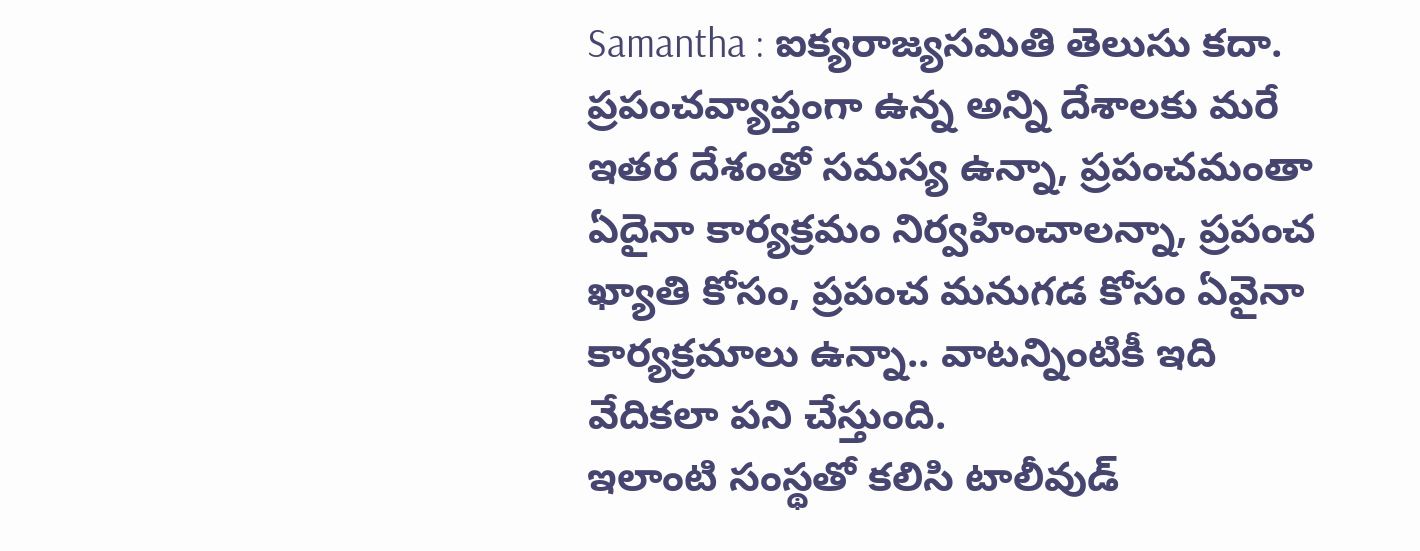Samantha : ఐక్యరాజ్యసమితి తెలుసు కదా. ప్రపంచవ్యాప్తంగా ఉన్న అన్ని దేశాలకు మరే ఇతర దేశంతో సమస్య ఉన్నా, ప్రపంచమంతా ఏదైనా కార్యక్రమం నిర్వహించాలన్నా, ప్రపంచ ఖ్యాతి కోసం, ప్రపంచ మనుగడ కోసం ఏవైనా కార్యక్రమాలు ఉన్నా.. వాటన్నింటికీ ఇది వేదికలా పని చేస్తుంది.
ఇలాంటి సంస్థతో కలిసి టాలీవుడ్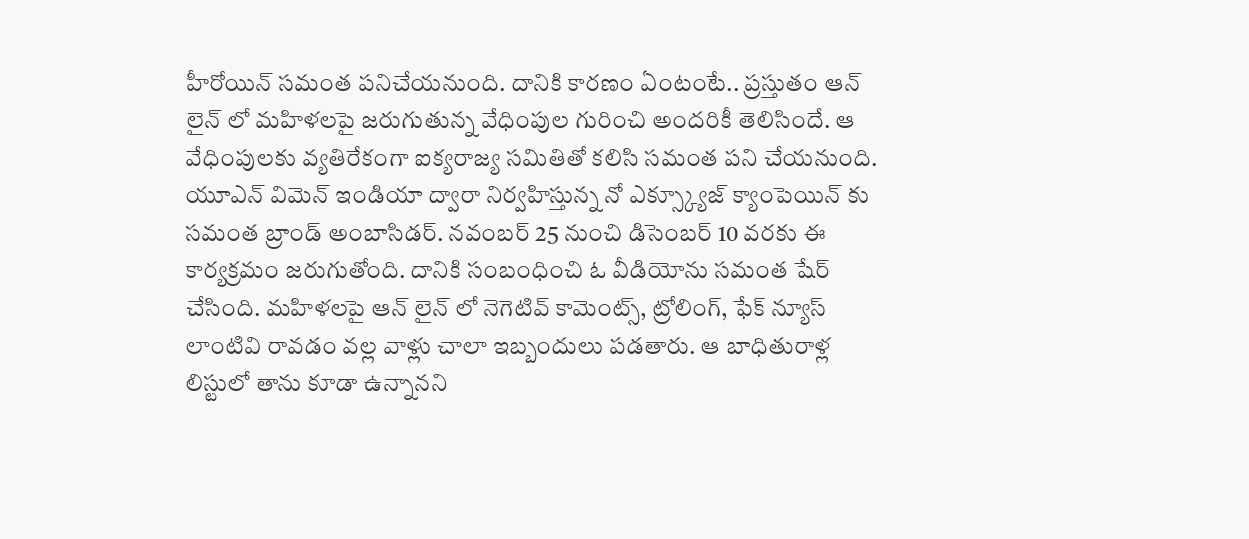హీరోయిన్ సమంత పనిచేయనుంది. దానికి కారణం ఏంటంటే.. ప్రస్తుతం ఆన్ లైన్ లో మహిళలపై జరుగుతున్న వేధింపుల గురించి అందరికీ తెలిసిందే. ఆ వేధింపులకు వ్యతిరేకంగా ఐక్యరాజ్య సమితితో కలిసి సమంత పని చేయనుంది.
యూఎన్ విమెన్ ఇండియా ద్వారా నిర్వహిస్తున్న నో ఎక్స్క్యూజ్ క్యాంపెయిన్ కు సమంత బ్రాండ్ అంబాసిడర్. నవంబర్ 25 నుంచి డిసెంబర్ 10 వరకు ఈ కార్యక్రమం జరుగుతోంది. దానికి సంబంధించి ఓ వీడియోను సమంత షేర్ చేసింది. మహిళలపై ఆన్ లైన్ లో నెగెటివ్ కామెంట్స్, ట్రోలింగ్, ఫేక్ న్యూస్ లాంటివి రావడం వల్ల వాళ్లు చాలా ఇబ్బందులు పడతారు. ఆ బాధితురాళ్ల లిస్టులో తాను కూడా ఉన్నానని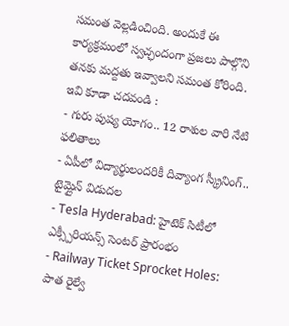సమంత వెల్లడించింది. అందుకే ఈ కార్యక్రమంలో స్వచ్ఛందంగా ప్రజలు పాల్గొని తనకు మద్దతు ఇవ్వాలని సమంత కోరింది.
ఇవి కూడా చదవండి :
- గురు పుష్య యోగం.. 12 రాశుల వారి నేటి ఫలితాలు
- ఏపీలో విద్యార్థులందరికీ దివ్యాంగ స్క్రీనింగ్.. టైమ్లైన్ విడుదల
- Tesla Hyderabad: హైటెక్ సిటీలో ఎక్స్పీరియన్స్ సెంటర్ ప్రారంభం
- Railway Ticket Sprocket Holes: పాత రైల్వే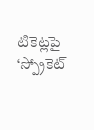టికెట్లపై ‘స్ప్రోకెట్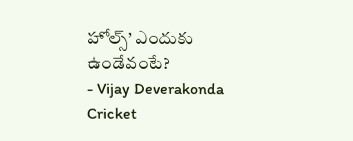హోల్స్’ ఎందుకు ఉండేవంటే?
- Vijay Deverakonda Cricket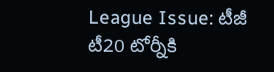League Issue: టీజీ టీ20 టోర్నీకి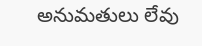అనుమతులు లేవు